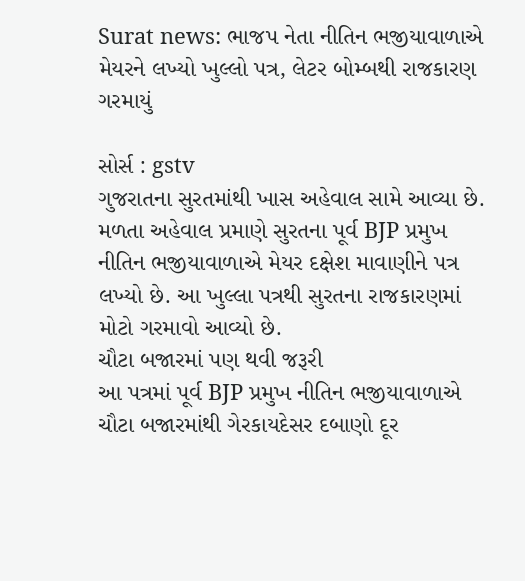Surat news: ભાજપ નેતા નીતિન ભજીયાવાળાએ મેયરને લખ્યો ખુલ્લો પત્ર, લેટર બોમ્બથી રાજકારણ ગરમાયું

સોર્સ : gstv
ગુજરાતના સુરતમાંથી ખાસ અહેવાલ સામે આવ્યા છે. મળતા અહેવાલ પ્રમાણે સુરતના પૂર્વ BJP પ્રમુખ નીતિન ભજીયાવાળાએ મેયર દક્ષેશ માવાણીને પત્ર લખ્યો છે. આ ખુલ્લા પત્રથી સુરતના રાજકારણમાં મોટો ગરમાવો આવ્યો છે.
ચૌટા બજારમાં પણ થવી જરૂરી
આ પત્રમાં પૂર્વ BJP પ્રમુખ નીતિન ભજીયાવાળાએ ચૌટા બજારમાંથી ગેરકાયદેસર દબાણો દૂર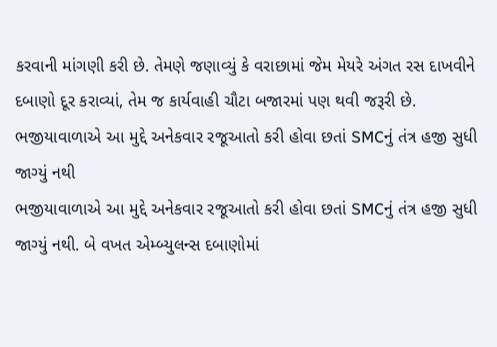કરવાની માંગણી કરી છે. તેમણે જણાવ્યું કે વરાછામાં જેમ મેયરે અંગત રસ દાખવીને દબાણો દૂર કરાવ્યાં, તેમ જ કાર્યવાહી ચૌટા બજારમાં પણ થવી જરૂરી છે.
ભજીયાવાળાએ આ મુદ્દે અનેકવાર રજૂઆતો કરી હોવા છતાં SMCનું તંત્ર હજી સુધી જાગ્યું નથી
ભજીયાવાળાએ આ મુદ્દે અનેકવાર રજૂઆતો કરી હોવા છતાં SMCનું તંત્ર હજી સુધી જાગ્યું નથી. બે વખત એમ્બ્યુલન્સ દબાણોમાં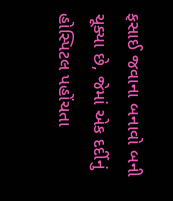ફસાઈ જવાના બનાવો બની ચૂક્યા છે, જેમાં એક દર્દીનું હોસ્પિટલ પહોંચતા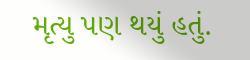મૃત્યુ પણ થયું હતું.